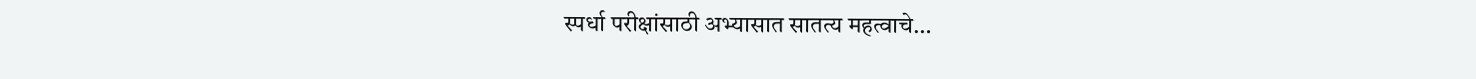स्पर्धा परीक्षांसाठी अभ्यासात सातत्य महत्वाचे…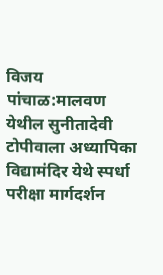विजय पांचाळ:मालवण येथील सुनीतादेवी टोपीवाला अध्यापिका विद्यामंदिर येथे स्पर्धा परीक्षा मार्गदर्शन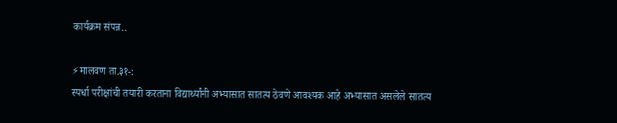कार्यक्रम संपन्न..

⚡मालवण ता.३१-:
स्पर्धा परीक्षांची तयारी करताना विद्यार्थ्यांनी अभ्यासात सातत्य ठेवणे आवश्यक आहे अभ्यासात असलेले सातत्य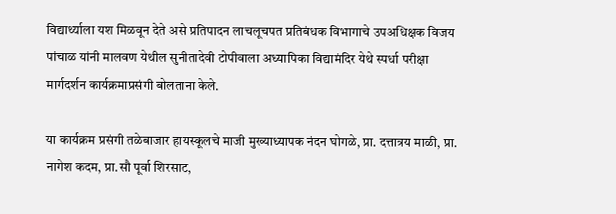विद्यार्थ्याला यश मिळवून देते असे प्रतिपादन लाचलूचपत प्रतिबंधक विभागाचे उपअधिक्षक विजय पांचाळ यांनी मालवण येथील सुनीतादेवी टोपीवाला अध्यापिका विद्यामंदिर येथे स्पर्धा परीक्षा मार्गदर्शन कार्यक्रमाप्रसंगी बोलताना केले.

या कार्यक्रम प्रसंगी तळेबाजार हायस्कूलचे माजी मुख्याध्यापक नंदन घोगळे, प्रा. दत्तात्रय माळी, प्रा. नागेश कदम, प्रा.सौ पूर्वा शिरसाट,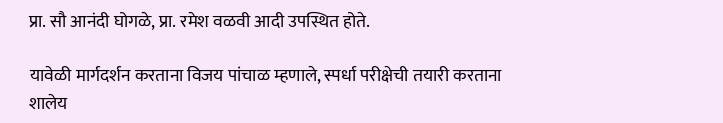प्रा. सौ आनंदी घोगळे, प्रा. रमेश वळवी आदी उपस्थित होते.

यावेळी मार्गदर्शन करताना विजय पांचाळ म्हणाले, स्पर्धा परीक्षेची तयारी करताना शालेय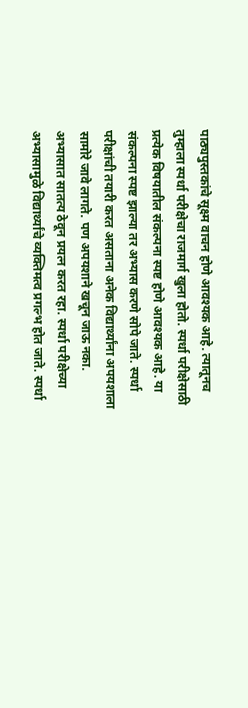पाठ्यपुस्तकांचे सूक्ष्म वाचन होणे आवश्यक आहे. त्यातूनच तुम्हाला स्पर्धा परीक्षेचा राजमार्ग खुला होतो. स्पर्धा परीक्षेसाठी प्रत्येक विषयातील संकल्पना स्पष्ट होणे आवश्यक आहे. या संकल्पना स्पष्ट झाल्या तर अभ्यास करणे सोपे जाते. स्पर्धा परीक्षांची तयारी करत असताना अनेक विद्यार्थ्यांना अपयशाला सामोरे जावे लागते. पण अपयशाने खचून जाऊ नका. अभ्यासात सातत्य ठेवून प्रयत्न करत रहा. स्पर्धा परीक्षेच्या अभ्यासामुळे विद्यार्थ्यांचे व्यक्तिमत्व प्रगल्भ होत जाते. स्पर्धा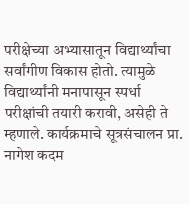परीक्षेच्या अभ्यासातून विद्यार्थ्यांचा सर्वांगीण विकास होतो. त्यामुळे विद्यार्थ्यांनी मनापासून स्पर्धा परीक्षांची तयारी करावी, असेही ते म्हणाले. कार्यक्रमाचे सूत्रसंचालन प्रा. नागेश कदम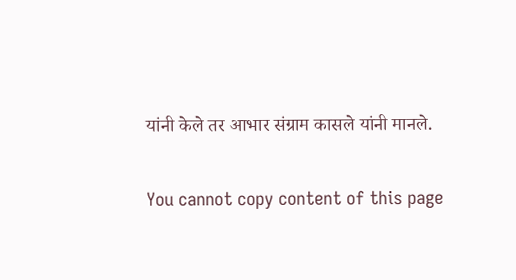यांनी केले तर आभार संग्राम कासले यांनी मानले.

You cannot copy content of this page